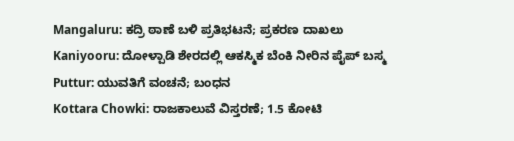Mangaluru: ಕದ್ರಿ ಠಾಣೆ ಬಳಿ ಪ್ರತಿಭಟನೆ; ಪ್ರಕರಣ ದಾಖಲು
Kaniyooru: ದೋಳ್ಪಾಡಿ ಶೇರದಲ್ಲಿ ಆಕಸ್ಮಿಕ ಬೆಂಕಿ ನೀರಿನ ಪೈಪ್ ಬಸ್ಮ
Puttur: ಯುವತಿಗೆ ವಂಚನೆ; ಬಂಧನ
Kottara Chowki: ರಾಜಕಾಲುವೆ ವಿಸ್ತರಣೆ; 1.5 ಕೋಟಿ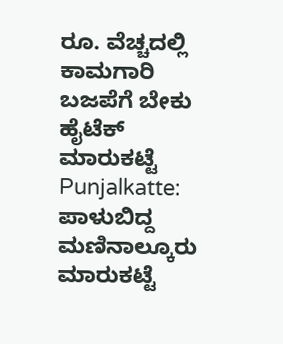ರೂ. ವೆಚ್ಚದಲ್ಲಿ ಕಾಮಗಾರಿ
ಬಜಪೆಗೆ ಬೇಕು ಹೈಟೆಕ್ ಮಾರುಕಟ್ಟೆ
Punjalkatte: ಪಾಳುಬಿದ್ದ ಮಣಿನಾಲ್ಕೂರು ಮಾರುಕಟ್ಟೆ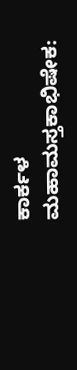ಕಾರ್ಕಳ ಮಹಾಮಸ್ತಕಾಭಿಷೇಕ: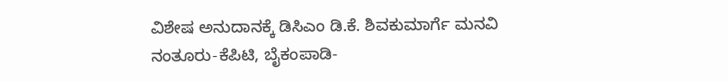ವಿಶೇಷ ಅನುದಾನಕ್ಕೆ ಡಿಸಿಎಂ ಡಿ.ಕೆ. ಶಿವಕುಮಾರ್ಗೆ ಮನವಿ
ನಂತೂರು-ಕೆಪಿಟಿ, ಬೈಕಂಪಾಡಿ-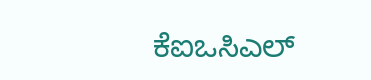ಕೆಐಒಸಿಎಲ್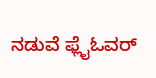ನಡುವೆ ಫ್ಲೈಓವರ್